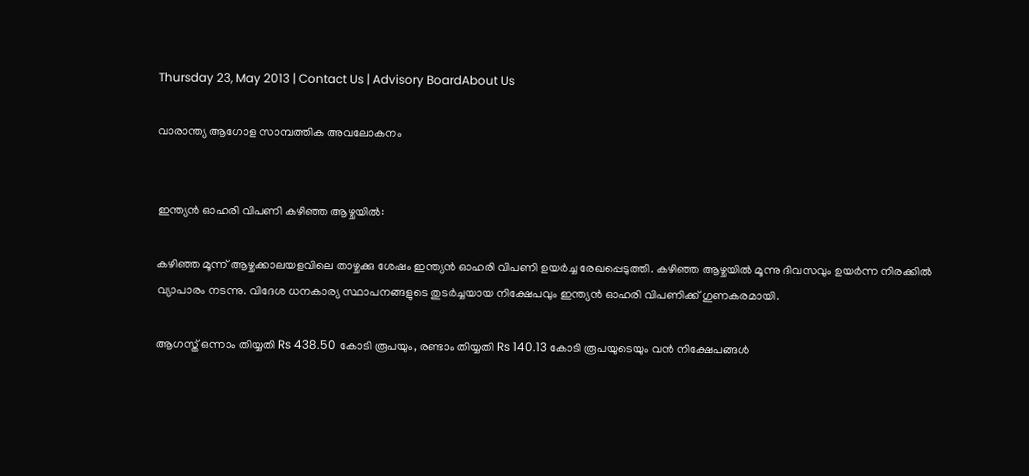Thursday 23, May 2013 | Contact Us | Advisory BoardAbout Us

വാരാന്ത്യ ആഗോള സാമ്പത്തിക അവലോകനം


ഇന്ത്യന്‍ ഓഹരി വിപണി കഴിഞ്ഞ ആഴ്ചയില്‍:

കഴിഞ്ഞ മൂന്ന് ആഴ്ചക്കാലയളവിലെ താഴ്ചക്കു ശേഷം ഇന്ത്യന്‍ ഓഹരി വിപണി ഉയര്‍ച്ച രേഖപ്പെടുത്തി. കഴിഞ്ഞ ആഴ്ചയില്‍ മൂന്നു ദിവസവും ഉയര്‍ന്ന നിരക്കില്‍ വ്യാപാരം നടന്നു. വിദേശ ധനകാര്യ സ്ഥാപനങ്ങളുടെ തുടര്‍ച്ചയായ നിക്ഷേപവും ഇന്ത്യന്‍ ഓഹരി വിപണിക്ക് ഗുണകരമായി.

ആഗസ്ത് ഒന്നാം തിയ്യതി Rs 438.50 കോടി രൂപയും, രണ്ടാം തിയ്യതി Rs 140.13 കോടി രൂപയുടെയും വന്‍ നിക്ഷേപങ്ങള്‍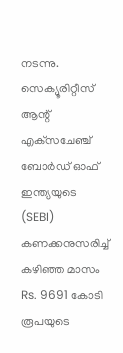നടന്നു. സെക്യൂരിറ്റീസ് ആന്റ് എക്‌സചേഞ്ച് ബോര്‍ഡ് ഓഫ് ഇന്ത്യയുടെ (SEBI) കണക്കനുസരിച്ച് കഴിഞ്ഞ മാസം Rs. 9691 കോടി രൂപയുടെ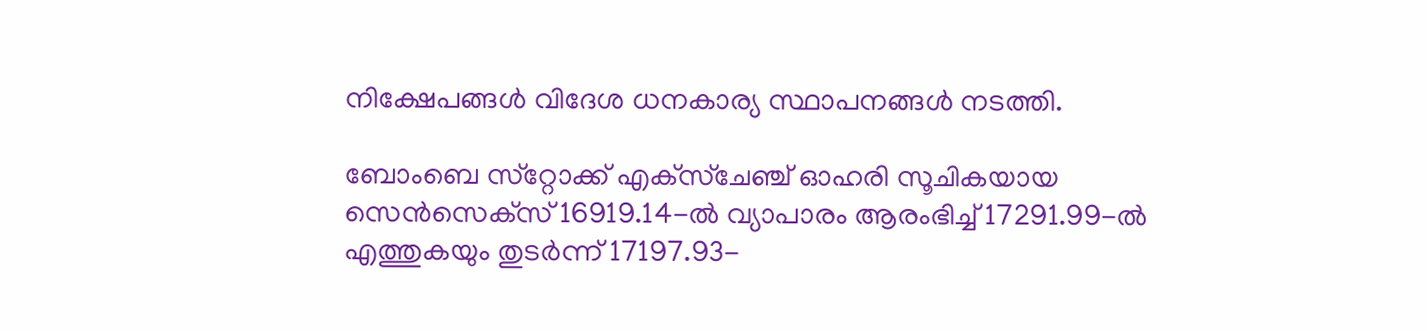നിക്ഷേപങ്ങള്‍ വിദേശ ധനകാര്യ സ്ഥാപനങ്ങള്‍ നടത്തി.

ബോംബെ സ്‌റ്റോക്ക് എക്‌സ്‌ചേഞ്ച് ഓഹരി സൂചികയായ സെന്‍സെക്‌സ് 16919.14-ല്‍ വ്യാപാരം ആരംഭിച്ച് 17291.99-ല്‍ എത്തുകയും തുടര്‍ന്ന് 17197.93-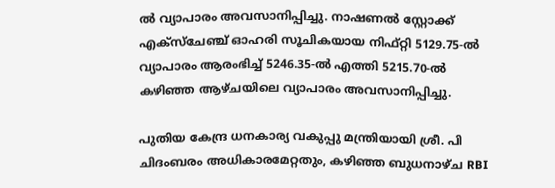ല്‍ വ്യാപാരം അവസാനിപ്പിച്ചു. നാഷണല്‍ സ്റ്റോക്ക് എക്‌സ്‌ചേഞ്ച് ഓഹരി സൂചികയായ നിഫ്റ്റി 5129.75-ല്‍ വ്യാപാരം ആരംഭിച്ച് 5246.35-ല്‍ എത്തി 5215.70-ല്‍ കഴിഞ്ഞ ആഴ്ചയിലെ വ്യാപാരം അവസാനിപ്പിച്ചു.

പുതിയ കേന്ദ്ര ധനകാര്യ വകുപ്പു മന്ത്രിയായി ശ്രീ. പി ചിദംബരം അധികാരമേറ്റതും, കഴിഞ്ഞ ബുധനാഴ്ച RBI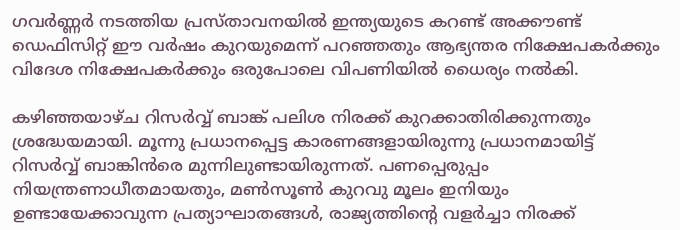ഗവര്‍ണ്ണര്‍ നടത്തിയ പ്രസ്താവനയില്‍ ഇന്ത്യയുടെ കറണ്ട് അക്കൗണ്ട് ഡെഫിസിറ്റ് ഈ വര്‍ഷം കുറയുമെന്ന് പറഞ്ഞതും ആഭ്യന്തര നിക്ഷേപകര്‍ക്കും വിദേശ നിക്ഷേപകര്‍ക്കും ഒരുപോലെ വിപണിയില്‍ ധൈര്യം നല്‍കി.

കഴിഞ്ഞയാഴ്ച റിസര്‍വ്വ് ബാങ്ക് പലിശ നിരക്ക് കുറക്കാതിരിക്കുന്നതും ശ്രദ്ധേയമായി. മൂന്നു പ്രധാനപ്പെട്ട കാരണങ്ങളായിരുന്നു പ്രധാനമായിട്ട് റിസര്‍വ്വ് ബാങ്കിന്‍രെ മുന്നിലുണ്ടായിരുന്നത്. പണപ്പെരുപ്പം നിയന്ത്രണാധീതമായതും, മണ്‍സൂണ്‍ കുറവു മൂലം ഇനിയും ഉണ്ടായേക്കാവുന്ന പ്രത്യാഘാതങ്ങള്‍, രാജ്യത്തിന്റെ വളര്‍ച്ചാ നിരക്ക്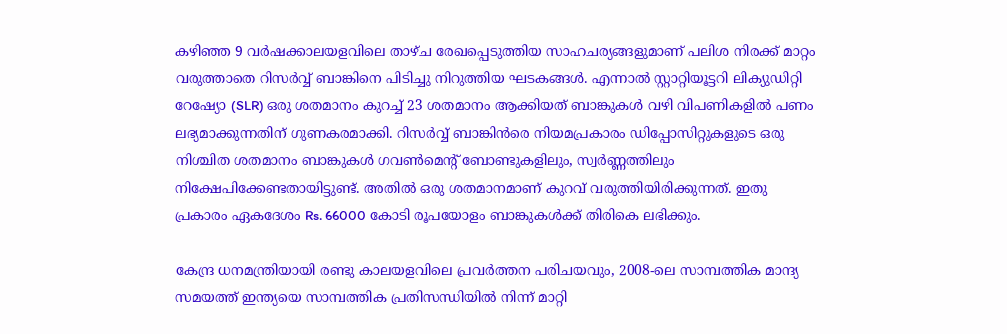കഴിഞ്ഞ 9 വര്‍ഷക്കാലയളവിലെ താഴ്ച രേഖപ്പെടുത്തിയ സാഹചര്യങ്ങളുമാണ് പലിശ നിരക്ക് മാറ്റം വരുത്താതെ റിസര്‍വ്വ് ബാങ്കിനെ പിടിച്ചു നിറുത്തിയ ഘടകങ്ങള്‍. എന്നാല്‍ സ്റ്റാറ്റിയൂട്ടറി ലിക്യുഡിറ്റി റേഷ്യോ (SLR) ഒരു ശതമാനം കുറച്ച് 23 ശതമാനം ആക്കിയത് ബാങ്കുകള്‍ വഴി വിപണികളില്‍ പണം ലഭ്യമാക്കുന്നതിന് ഗുണകരമാക്കി. റിസര്‍വ്വ് ബാങ്കിന്‍രെ നിയമപ്രകാരം ഡിപ്പോസിറ്റുകളുടെ ഒരു നിശ്ചിത ശതമാനം ബാങ്കുകള്‍ ഗവണ്‍മെന്റ് ബോണ്ടുകളിലും, സ്വര്‍ണ്ണത്തിലും നിക്ഷേപിക്കേണ്ടതായിട്ടുണ്ട്. അതില്‍ ഒരു ശതമാനമാണ് കുറവ് വരുത്തിയിരിക്കുന്നത്. ഇതു പ്രകാരം ഏകദേശം Rs. 66000 കോടി രൂപയോളം ബാങ്കുകള്‍ക്ക് തിരികെ ലഭിക്കും.

കേന്ദ്ര ധനമന്ത്രിയായി രണ്ടു കാലയളവിലെ പ്രവര്‍ത്തന പരിചയവും, 2008-ലെ സാമ്പത്തിക മാന്ദ്യ സമയത്ത് ഇന്ത്യയെ സാമ്പത്തിക പ്രതിസന്ധിയില്‍ നിന്ന് മാറ്റി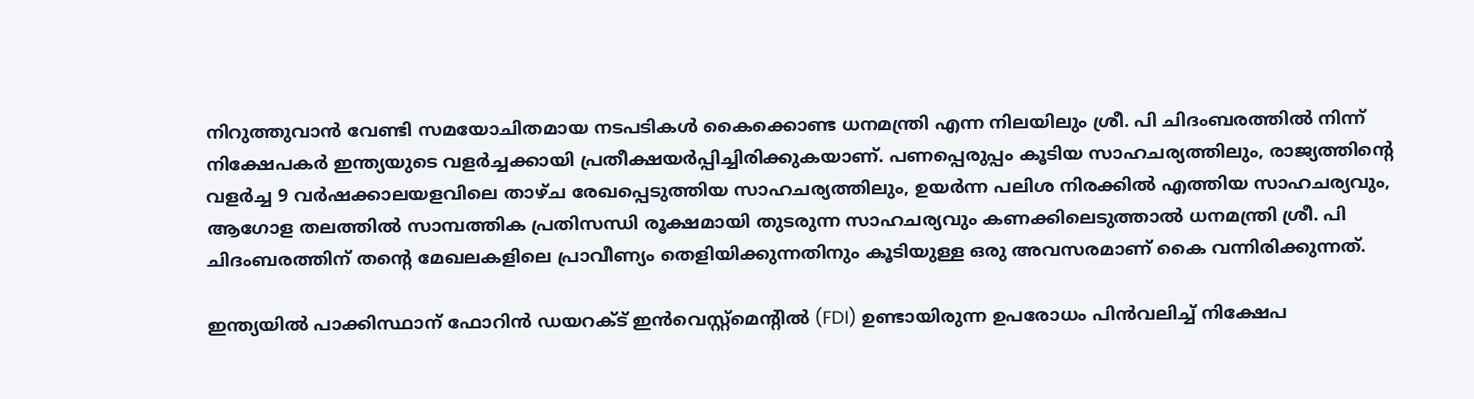നിറുത്തുവാന്‍ വേണ്ടി സമയോചിതമായ നടപടികള്‍ കൈക്കൊണ്ട ധനമന്ത്രി എന്ന നിലയിലും ശ്രീ. പി ചിദംബരത്തില്‍ നിന്ന് നിക്ഷേപകര്‍ ഇന്ത്യയുടെ വളര്‍ച്ചക്കായി പ്രതീക്ഷയര്‍പ്പിച്ചിരിക്കുകയാണ്. പണപ്പെരുപ്പം കൂടിയ സാഹചര്യത്തിലും, രാജ്യത്തിന്റെ വളര്‍ച്ച 9 വര്‍ഷക്കാലയളവിലെ താഴ്ച രേഖപ്പെടുത്തിയ സാഹചര്യത്തിലും, ഉയര്‍ന്ന പലിശ നിരക്കില്‍ എത്തിയ സാഹചര്യവും, ആഗോള തലത്തില്‍ സാമ്പത്തിക പ്രതിസന്ധി രൂക്ഷമായി തുടരുന്ന സാഹചര്യവും കണക്കിലെടുത്താല്‍ ധനമന്ത്രി ശ്രീ. പി ചിദംബരത്തിന് തന്റെ മേഖലകളിലെ പ്രാവീണ്യം തെളിയിക്കുന്നതിനും കൂടിയുള്ള ഒരു അവസരമാണ് കൈ വന്നിരിക്കുന്നത്.

ഇന്ത്യയില്‍ പാക്കിസ്ഥാന് ഫോറിന്‍ ഡയറക്ട് ഇന്‍വെസ്റ്റ്‌മെന്റില്‍ (FDI) ഉണ്ടായിരുന്ന ഉപരോധം പിന്‍വലിച്ച് നിക്ഷേപ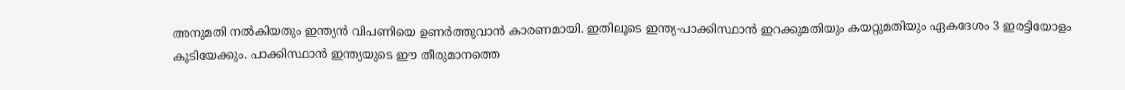അനുമതി നല്‍കിയതും ഇന്ത്യന്‍ വിപണിയെ ഉണര്‍ത്തുവാന്‍ കാരണമായി. ഇതിലൂടെ ഇന്ത്യ-പാക്കിസ്ഥാന്‍ ഇറക്കുമതിയും കയറ്റുമതിയും ഏകദേശം 3 ഇരട്ടിയോളം കൂടിയേക്കും. പാക്കിസ്ഥാന്‍ ഇന്ത്യയുടെ ഈ തീരുമാനത്തെ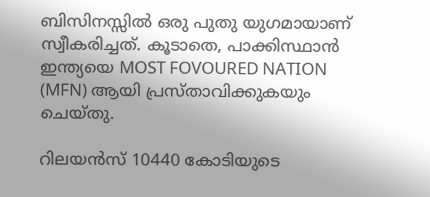ബിസിനസ്സില്‍ ഒരു പുതു യുഗമായാണ് സ്വീകരിച്ചത്. കൂടാതെ, പാക്കിസ്ഥാന്‍ ഇന്ത്യയെ MOST FOVOURED NATION (MFN) ആയി പ്രസ്താവിക്കുകയും ചെയ്തു.

റിലയന്‍സ് 10440 കോടിയുടെ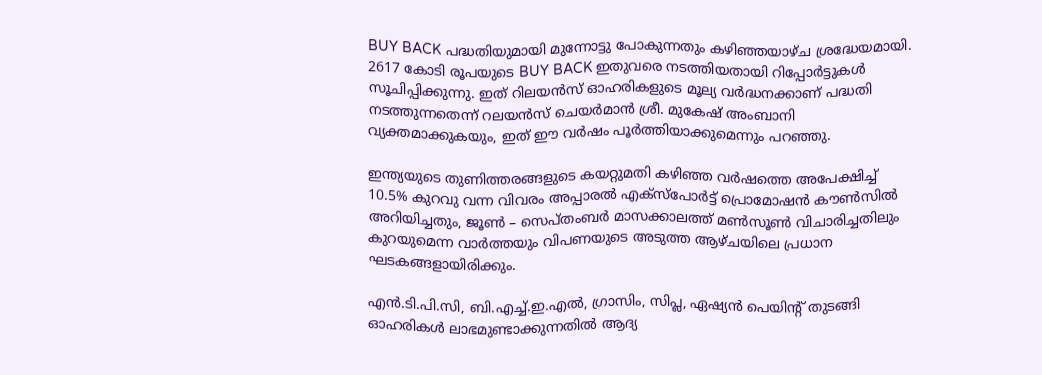BUY BACK പദ്ധതിയുമായി മുന്നോട്ടു പോകുന്നതും കഴിഞ്ഞയാഴ്ച ശ്രദ്ധേയമായി. 2617 കോടി രൂപയുടെ BUY BACK ഇതുവരെ നടത്തിയതായി റിപ്പോര്‍ട്ടുകള്‍ സൂചിപ്പിക്കുന്നു. ഇത് റിലയന്‍സ് ഓഹരികളുടെ മൂല്യ വര്‍ദ്ധനക്കാണ് പദ്ധതി നടത്തുന്നതെന്ന് റലയന്‍സ് ചെയര്‍മാന്‍ ശ്രീ. മുകേഷ് അംബാനി വ്യക്തമാക്കുകയും, ഇത് ഈ വര്‍ഷം പൂര്‍ത്തിയാക്കുമെന്നും പറഞ്ഞു.

ഇന്ത്യയുടെ തുണിത്തരങ്ങളുടെ കയറ്റുമതി കഴിഞ്ഞ വര്‍ഷത്തെ അപേക്ഷിച്ച് 10.5% കുറവു വന്ന വിവരം അപ്പാരല്‍ എക്‌സ്‌പോര്‍ട്ട് പ്രൊമോഷന്‍ കൗണ്‍സില്‍ അറിയിച്ചതും, ജൂണ്‍ – സെപ്തംബര്‍ മാസക്കാലത്ത് മണ്‍സൂണ്‍ വിചാരിച്ചതിലും കുറയുമെന്ന വാര്‍ത്തയും വിപണയുടെ അടുത്ത ആഴ്ചയിലെ പ്രധാന ഘടകങ്ങളായിരിക്കും.

എന്‍.ടി.പി.സി, ബി.എച്ച്.ഇ.എല്‍, ഗ്രാസിം, സിപ്ല, ഏഷ്യന്‍ പെയിന്റ് തുടങ്ങി ഓഹരികള്‍ ലാഭമുണ്ടാക്കുന്നതില്‍ ആദ്യ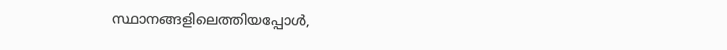സ്ഥാനങ്ങളിലെത്തിയപ്പോള്‍,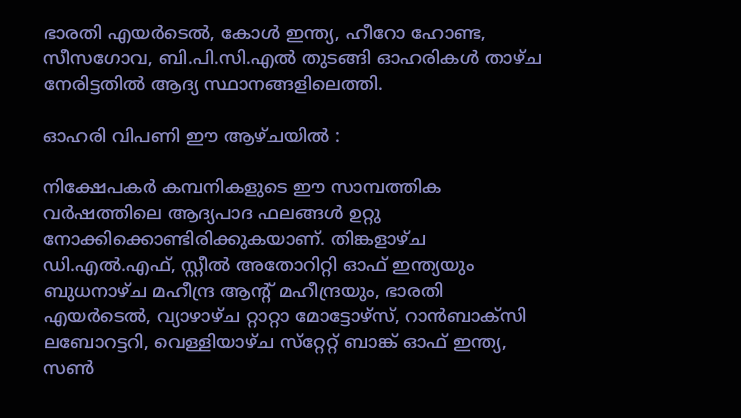ഭാരതി എയര്‍ടെല്‍, കോള്‍ ഇന്ത്യ, ഹീറോ ഹോണ്ട, സീസഗോവ, ബി.പി.സി.എല്‍ തുടങ്ങി ഓഹരികള്‍ താഴ്ച നേരിട്ടതില്‍ ആദ്യ സ്ഥാനങ്ങളിലെത്തി.

ഓഹരി വിപണി ഈ ആഴ്ചയില്‍ :

നിക്ഷേപകര്‍ കമ്പനികളുടെ ഈ സാമ്പത്തിക വര്‍ഷത്തിലെ ആദ്യപാദ ഫലങ്ങള്‍ ഉറ്റു നോക്കിക്കൊണ്ടിരിക്കുകയാണ്. തിങ്കളാഴ്ച ഡി.എല്‍.എഫ്, സ്റ്റീല്‍ അതോറിറ്റി ഓഫ് ഇന്ത്യയും ബുധനാഴ്ച മഹീന്ദ്ര ആന്റ് മഹീന്ദ്രയും, ഭാരതി എയര്‍ടെല്‍, വ്യാഴാഴ്ച റ്റാറ്റാ മോട്ടോഴ്‌സ്, റാന്‍ബാക്‌സി ലബോറട്ടറി, വെള്ളിയാഴ്ച സ്‌റ്റേറ്റ് ബാങ്ക് ഓഫ് ഇന്ത്യ, സണ്‍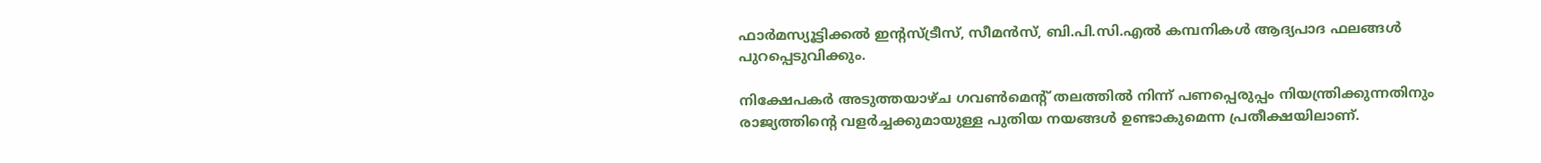ഫാര്‍മസ്യൂട്ടിക്കല്‍ ഇന്റസ്ട്രീസ്, സീമന്‍സ്, ബി.പി.സി.എല്‍ കമ്പനികള്‍ ആദ്യപാദ ഫലങ്ങള്‍ പുറപ്പെടുവിക്കും.

നിക്ഷേപകര്‍ അടുത്തയാഴ്ച ഗവണ്‍മെന്റ് തലത്തില്‍ നിന്ന് പണപ്പെരുപ്പം നിയന്ത്രിക്കുന്നതിനും രാജ്യത്തിന്റെ വളര്‍ച്ചക്കുമായുള്ള പുതിയ നയങ്ങള്‍ ഉണ്ടാകുമെന്ന പ്രതീക്ഷയിലാണ്.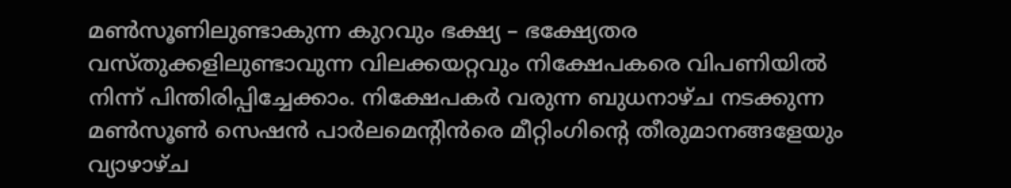മണ്‍സൂണിലുണ്ടാകുന്ന കുറവും ഭക്ഷ്യ – ഭക്ഷ്യേതര വസ്തുക്കളിലുണ്ടാവുന്ന വിലക്കയറ്റവും നിക്ഷേപകരെ വിപണിയില്‍ നിന്ന് പിന്തിരിപ്പിച്ചേക്കാം. നിക്ഷേപകര്‍ വരുന്ന ബുധനാഴ്ച നടക്കുന്ന മണ്‍സൂണ്‍ സെഷന്‍ പാര്‍ലമെന്റിന്‍രെ മീറ്റിംഗിന്റെ തീരുമാനങ്ങളേയും വ്യാഴാഴ്ച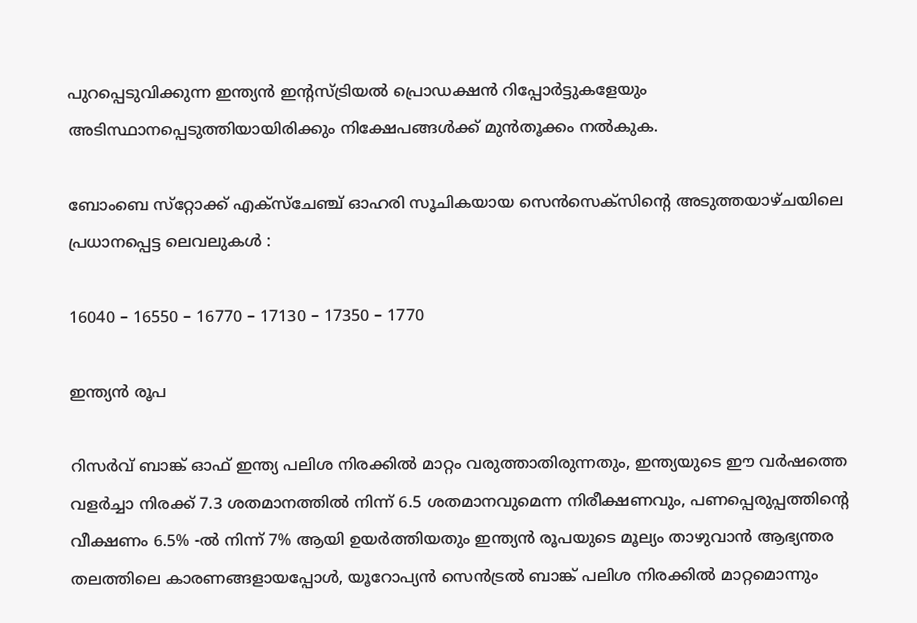പുറപ്പെടുവിക്കുന്ന ഇന്ത്യന്‍ ഇന്റസ്ട്രിയല്‍ പ്രൊഡക്ഷന്‍ റിപ്പോര്‍ട്ടുകളേയും അടിസ്ഥാനപ്പെടുത്തിയായിരിക്കും നിക്ഷേപങ്ങള്‍ക്ക് മുന്‍തൂക്കം നല്‍കുക.

ബോംബെ സ്‌റ്റോക്ക് എക്‌സ്‌ചേഞ്ച് ഓഹരി സൂചികയായ സെന്‍സെക്‌സിന്റെ അടുത്തയാഴ്ചയിലെ പ്രധാനപ്പെട്ട ലെവലുകള്‍ :

16040 – 16550 – 16770 – 17130 – 17350 – 1770

ഇന്ത്യന്‍ രൂപ

റിസര്‍വ് ബാങ്ക് ഓഫ് ഇന്ത്യ പലിശ നിരക്കില്‍ മാറ്റം വരുത്താതിരുന്നതും, ഇന്ത്യയുടെ ഈ വര്‍ഷത്തെ വളര്‍ച്ചാ നിരക്ക് 7.3 ശതമാനത്തില്‍ നിന്ന് 6.5 ശതമാനവുമെന്ന നിരീക്ഷണവും, പണപ്പെരുപ്പത്തിന്റെ വീക്ഷണം 6.5% -ല്‍ നിന്ന് 7% ആയി ഉയര്‍ത്തിയതും ഇന്ത്യന്‍ രൂപയുടെ മൂല്യം താഴുവാന്‍ ആഭ്യന്തര തലത്തിലെ കാരണങ്ങളായപ്പോള്‍, യൂറോപ്യന്‍ സെന്‍ട്രല്‍ ബാങ്ക് പലിശ നിരക്കില്‍ മാറ്റമൊന്നും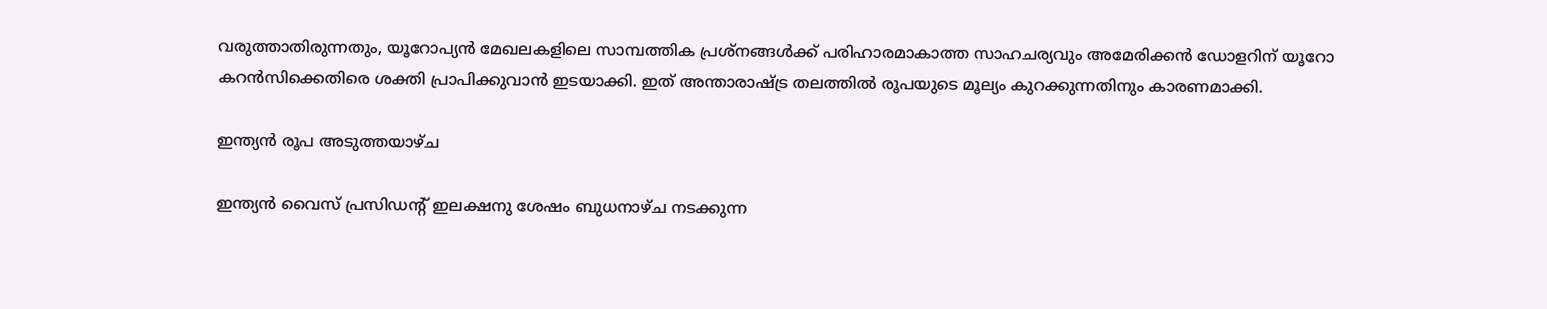വരുത്താതിരുന്നതും, യൂറോപ്യന്‍ മേഖലകളിലെ സാമ്പത്തിക പ്രശ്‌നങ്ങള്‍ക്ക് പരിഹാരമാകാത്ത സാഹചര്യവും അമേരിക്കന്‍ ഡോളറിന് യൂറോ കറന്‍സിക്കെതിരെ ശക്തി പ്രാപിക്കുവാന്‍ ഇടയാക്കി. ഇത് അന്താരാഷ്ട്ര തലത്തില്‍ രൂപയുടെ മൂല്യം കുറക്കുന്നതിനും കാരണമാക്കി.

ഇന്ത്യന്‍ രൂപ അടുത്തയാഴ്ച

ഇന്ത്യന്‍ വൈസ് പ്രസിഡന്റ് ഇലക്ഷനു ശേഷം ബുധനാഴ്ച നടക്കുന്ന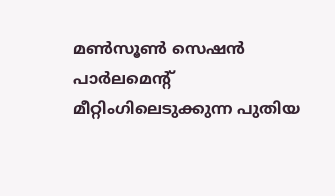മണ്‍സൂണ്‍ സെഷന്‍ പാര്‍ലമെന്റ് മീറ്റിംഗിലെടുക്കുന്ന പുതിയ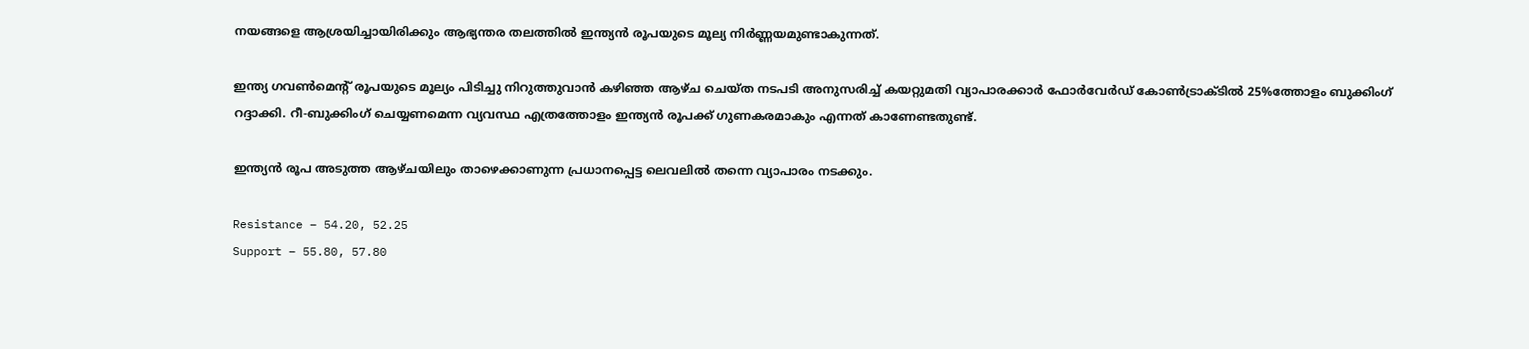നയങ്ങളെ ആശ്രയിച്ചായിരിക്കും ആഭ്യന്തര തലത്തില്‍ ഇന്ത്യന്‍ രൂപയുടെ മൂല്യ നിര്‍ണ്ണയമുണ്ടാകുന്നത്.

ഇന്ത്യ ഗവണ്‍മെന്റ് രൂപയുടെ മൂല്യം പിടിച്ചു നിറുത്തുവാന്‍ കഴിഞ്ഞ ആഴ്ച ചെയ്ത നടപടി അനുസരിച്ച് കയറ്റുമതി വ്യാപാരക്കാര്‍ ഫോര്‍വേര്‍ഡ് കോണ്‍ട്രാക്ടില്‍ 25%ത്തോളം ബുക്കിംഗ് റദ്ദാക്കി. റീ-ബുക്കിംഗ് ചെയ്യണമെന്ന വ്യവസ്ഥ എത്രത്തോളം ഇന്ത്യന്‍ രൂപക്ക് ഗുണകരമാകും എന്നത് കാണേണ്ടതുണ്ട്.

ഇന്ത്യന്‍ രൂപ അടുത്ത ആഴ്ചയിലും താഴെക്കാണുന്ന പ്രധാനപ്പെട്ട ലെവലില്‍ തന്നെ വ്യാപാരം നടക്കും.

Resistance – 54.20, 52.25
Support – 55.80, 57.80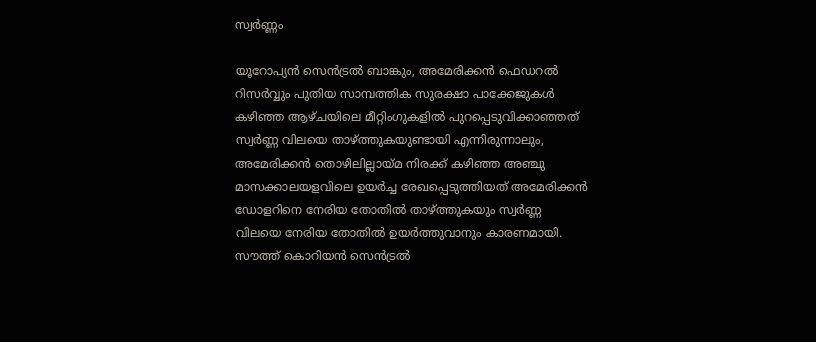സ്വര്‍ണ്ണം

യൂറോപ്യന്‍ സെന്‍ട്രല്‍ ബാങ്കും, അമേരിക്കന്‍ ഫെഡറല്‍ റിസര്‍വ്വും പുതിയ സാമ്പത്തിക സുരക്ഷാ പാക്കേജുകള്‍ കഴിഞ്ഞ ആഴ്ചയിലെ മീറ്റിംഗുകളില്‍ പുറപ്പെടുവിക്കാഞ്ഞത് സ്വര്‍ണ്ണ വിലയെ താഴ്ത്തുകയുണ്ടായി എന്നിരുന്നാലും, അമേരിക്കന്‍ തൊഴിലില്ലായ്മ നിരക്ക് കഴിഞ്ഞ അഞ്ചു മാസക്കാലയളവിലെ ഉയര്‍ച്ച രേഖപ്പെടുത്തിയത് അമേരിക്കന്‍ ഡോളറിനെ നേരിയ തോതില്‍ താഴ്ത്തുകയും സ്വര്‍ണ്ണ വിലയെ നേരിയ തോതില്‍ ഉയര്‍ത്തുവാനും കാരണമായി. സൗത്ത് കൊറിയന്‍ സെന്‍ട്രല്‍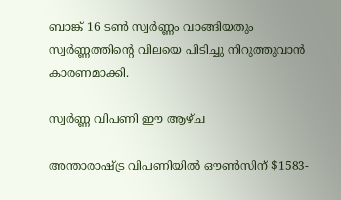ബാങ്ക് 16 ടണ്‍ സ്വര്‍ണ്ണം വാങ്ങിയതും സ്വര്‍ണ്ണത്തിന്റെ വിലയെ പിടിച്ചു നിറുത്തുവാന്‍ കാരണമാക്കി.

സ്വര്‍ണ്ണ വിപണി ഈ ആഴ്ച

അന്താരാഷ്ട്ര വിപണിയില്‍ ഔണ്‍സിന് $1583-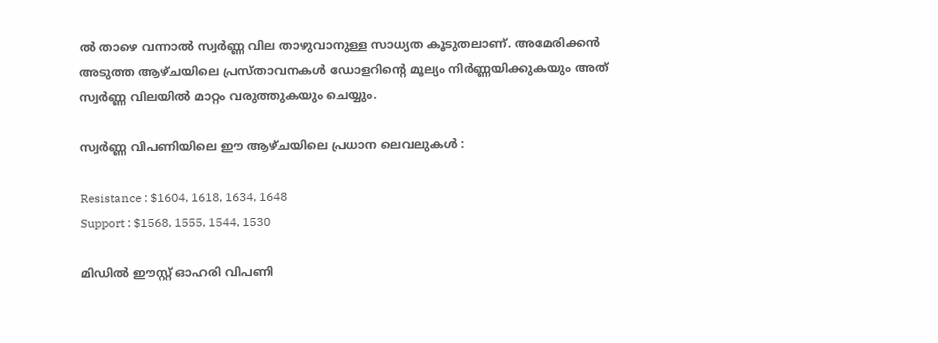ല്‍ താഴെ വന്നാല്‍ സ്വര്‍ണ്ണ വില താഴുവാനുള്ള സാധ്യത കൂടുതലാണ്. അമേരിക്കന്‍ അടുത്ത ആഴ്ചയിലെ പ്രസ്താവനകള്‍ ഡോളറിന്റെ മൂല്യം നിര്‍ണ്ണയിക്കുകയും അത് സ്വര്‍ണ്ണ വിലയില്‍ മാറ്റം വരുത്തുകയും ചെയ്യും.

സ്വര്‍ണ്ണ വിപണിയിലെ ഈ ആഴ്ചയിലെ പ്രധാന ലെവലുകള്‍ :

Resistance : $1604, 1618, 1634, 1648
Support : $1568, 1555, 1544, 1530

മിഡില്‍ ഈസ്റ്റ് ഓഹരി വിപണി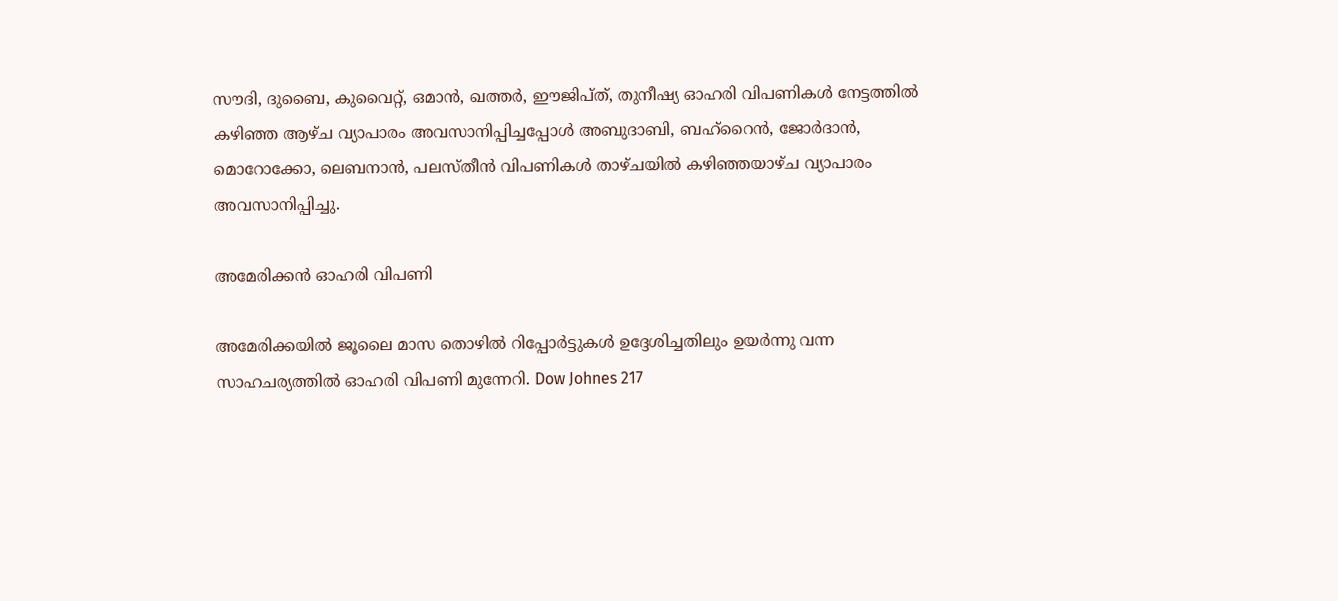സൗദി, ദുബൈ, കുവൈറ്റ്, ഒമാന്‍, ഖത്തര്‍, ഈജിപ്ത്, തുനീഷ്യ ഓഹരി വിപണികള്‍ നേട്ടത്തില്‍ കഴിഞ്ഞ ആഴ്ച വ്യാപാരം അവസാനിപ്പിച്ചപ്പോള്‍ അബുദാബി, ബഹ്‌റൈന്‍, ജോര്‍ദാന്‍, മൊറോക്കോ, ലെബനാന്‍, പലസ്തീന്‍ വിപണികള്‍ താഴ്ചയില്‍ കഴിഞ്ഞയാഴ്ച വ്യാപാരം അവസാനിപ്പിച്ചു.

അമേരിക്കന്‍ ഓഹരി വിപണി

അമേരിക്കയില്‍ ജൂലൈ മാസ തൊഴില്‍ റിപ്പോര്‍ട്ടുകള്‍ ഉദ്ദേശിച്ചതിലും ഉയര്‍ന്നു വന്ന സാഹചര്യത്തില്‍ ഓഹരി വിപണി മുന്നേറി. Dow Johnes 217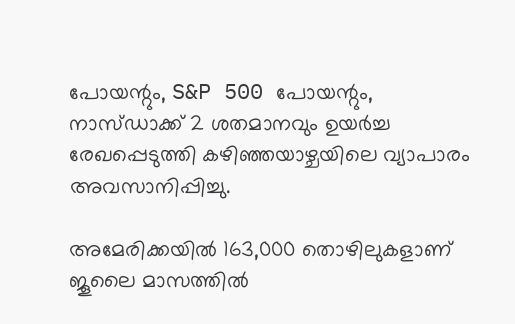പോയന്റും, S&P 500 പോയന്റും, നാസ്ഡാക്ക് 2 ശതമാനവും ഉയര്‍ച്ച രേഖപ്പെടുത്തി കഴിഞ്ഞയാഴ്ചയിലെ വ്യാപാരം അവസാനിപ്പിച്ചു.

അമേരിക്കയില്‍ 163,000 തൊഴിലുകളാണ് ജൂലൈ മാസത്തില്‍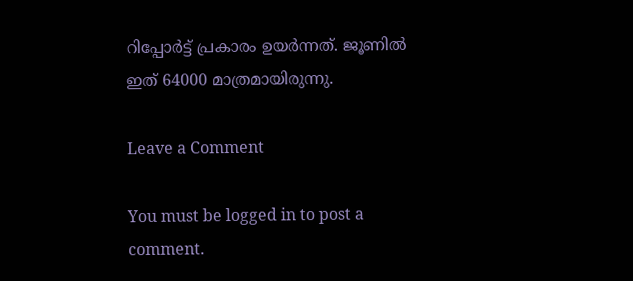റിപ്പോര്‍ട്ട് പ്രകാരം ഉയര്‍ന്നത്. ജൂണില്‍ ഇത് 64000 മാത്രമായിരുന്നു.

Leave a Comment

You must be logged in to post a comment.